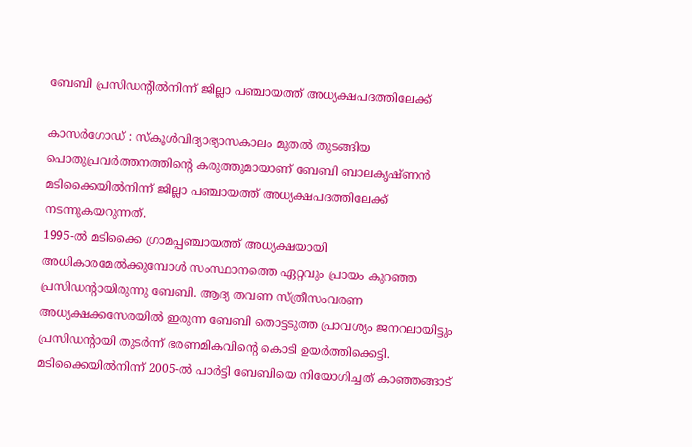ബേബി പ്രസിഡന്റിൽനിന്ന് ജില്ലാ പഞ്ചായത്ത് അധ്യക്ഷപദത്തിലേക്ക്

കാസർഗോഡ് : സ്കൂൾവിദ്യാഭ്യാസകാലം മുതൽ തുടങ്ങിയ പൊതുപ്രവർത്തനത്തിന്റെ കരുത്തുമായാണ് ബേബി ബാലകൃഷ്ണൻ മടിക്കൈയിൽനിന്ന് ജില്ലാ പഞ്ചായത്ത് അധ്യക്ഷപദത്തിലേക്ക് നടന്നുകയറുന്നത്.
1995-ൽ മടിക്കൈ ഗ്രാമപ്പഞ്ചായത്ത് അധ്യക്ഷയായി അധികാരമേൽക്കുമ്പോൾ സംസ്ഥാനത്തെ ഏറ്റവും പ്രായം കുറഞ്ഞ പ്രസിഡന്റായിരുന്നു ബേബി. ആദ്യ തവണ സ്ത്രീസംവരണ അധ്യക്ഷക്കസേരയിൽ ഇരുന്ന ബേബി തൊട്ടടുത്ത പ്രാവശ്യം ജനറലായിട്ടും പ്രസിഡന്റായി തുടർന്ന് ഭരണമികവിന്റെ കൊടി ഉയർത്തിക്കെട്ടി. മടിക്കൈയിൽനിന്ന് 2005-ൽ പാർട്ടി ബേബിയെ നിയോഗിച്ചത് കാഞ്ഞങ്ങാട്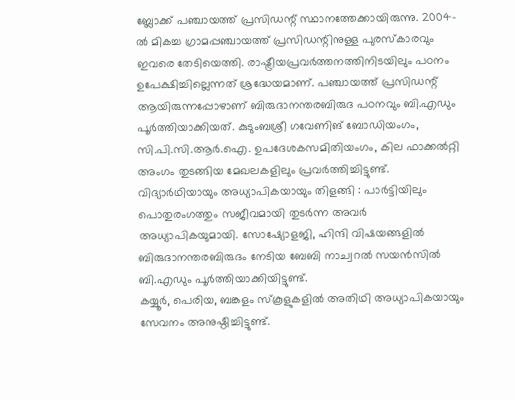ബ്ലോക്ക് പഞ്ചായത്ത് പ്രസിഡന്റ് സ്ഥാനത്തേക്കായിരുന്നു. 2004-ൽ മികച്ച ഗ്രാമപ്പഞ്ചായത്ത് പ്രസിഡന്റിനുള്ള പുരസ്കാരവും ഇവരെ തേടിയെത്തി. രാഷ്ട്രീയപ്രവർത്തനത്തിനിടയിലും പഠനം ഉപേക്ഷിച്ചില്ലെന്നത് ശ്രദ്ധേയമാണ്. പഞ്ചായത്ത് പ്രസിഡന്റ് ആയിരുന്നപ്പോഴാണ് ബിരുദാനന്തരബിരുദ പഠനവും ബി.എഡും പൂർത്തിയാക്കിയത്. കുടുംബശ്രീ ഗവേണിങ് ബോഡിയംഗം, സി.പി.സി.ആർ.ഐ. ഉപദേശകസമിതിയംഗം, കില ഫാക്കൽറ്റി അംഗം തുടങ്ങിയ മേഖലകളിലും പ്രവർത്തിച്ചിട്ടുണ്ട്.
വിദ്യാർഥിയായും അധ്യാപികയായും തിളങ്ങി : പാർട്ടിയിലും പൊതുരംഗത്തും സജീവമായി തുടർന്ന അവർ അധ്യാപികയുമായി. സോഷ്യോളജി, ഹിന്ദി വിഷയങ്ങളിൽ ബിരുദാനന്തരബിരുദം നേടിയ ബേബി നാച്വറൽ സയൻസിൽ ബി.എഡും പൂർത്തിയാക്കിയിട്ടുണ്ട്.
കയ്യൂർ, പെരിയ, ബങ്കളം സ്കൂളുകളിൽ അതിഥി അധ്യാപികയായും സേവനം അനുഷ്ഠിച്ചിട്ടുണ്ട്.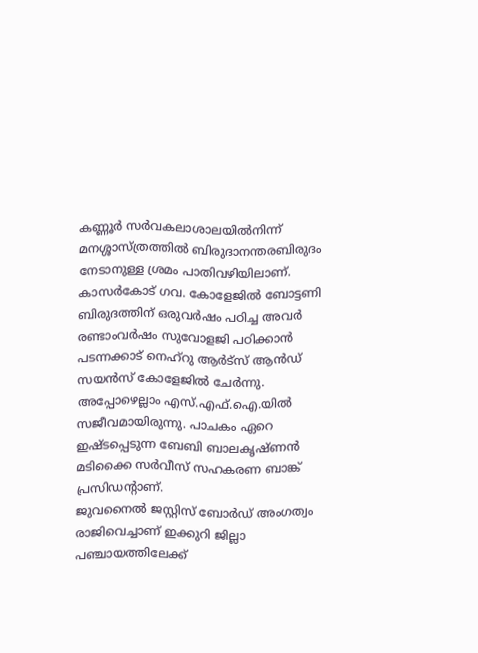കണ്ണൂർ സർവകലാശാലയിൽനിന്ന് മനശ്ശാസ്ത്രത്തിൽ ബിരുദാനന്തരബിരുദം നേടാനുള്ള ശ്രമം പാതിവഴിയിലാണ്. കാസർകോട് ഗവ. കോളേജിൽ ബോട്ടണി ബിരുദത്തിന് ഒരുവർഷം പഠിച്ച അവർ രണ്ടാംവർഷം സുവോളജി പഠിക്കാൻ പടന്നക്കാട് നെഹ്റു ആർട്സ് ആൻഡ് സയൻസ് കോളേജിൽ ചേർന്നു. അപ്പോഴെല്ലാം എസ്.എഫ്.ഐ.യിൽ സജീവമായിരുന്നു. പാചകം ഏറെ ഇഷ്ടപ്പെടുന്ന ബേബി ബാലകൃഷ്ണൻ മടിക്കൈ സർവീസ് സഹകരണ ബാങ്ക് പ്രസിഡന്റാണ്.
ജുവനൈൽ ജസ്റ്റിസ് ബോർഡ് അംഗത്വം രാജിവെച്ചാണ് ഇക്കുറി ജില്ലാ പഞ്ചായത്തിലേക്ക്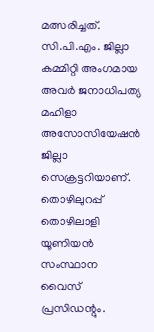മത്സരിച്ചത്. സി.പി.എം. ജില്ലാ കമ്മിറ്റി അംഗമായ അവർ ജനാധിപത്യ മഹിളാ അസോസിയേഷൻ ജില്ലാ സെക്രട്ടറിയാണ്. തൊഴിലുറപ്പ് തൊഴിലാളി യൂണിയൻ സംസ്ഥാന വൈസ് പ്രസിഡന്റും.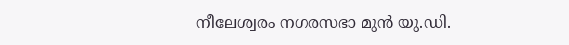നീലേശ്വരം നഗരസഭാ മുൻ യു.ഡി.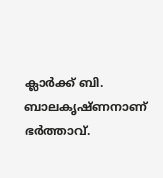ക്ലാർക്ക് ബി. ബാലകൃഷ്ണനാണ് ഭർത്താവ്.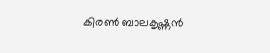കിരൺ ബാലകൃഷ്ണൻ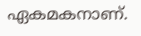ഏകമകനാണ്.